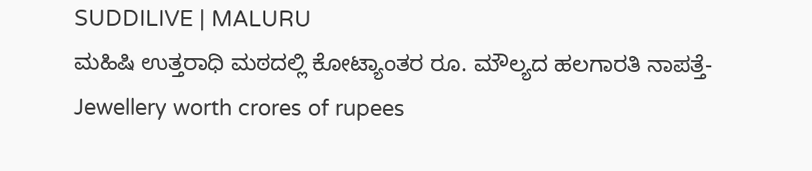SUDDILIVE | MALURU
ಮಹಿಷಿ ಉತ್ತರಾಧಿ ಮಠದಲ್ಲಿ ಕೋಟ್ಯಾಂತರ ರೂ. ಮೌಲ್ಯದ ಹಲಗಾರತಿ ನಾಪತ್ತೆ-Jewellery worth crores of rupees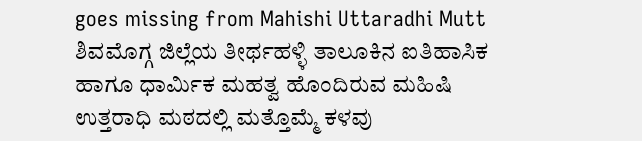goes missing from Mahishi Uttaradhi Mutt
ಶಿವಮೊಗ್ಗ ಜಿಲ್ಲೆಯ ತೀರ್ಥಹಳ್ಳಿ ತಾಲೂಕಿನ ಐತಿಹಾಸಿಕ ಹಾಗೂ ಧಾರ್ಮಿಕ ಮಹತ್ವ ಹೊಂದಿರುವ ಮಹಿಷಿ ಉತ್ತರಾಧಿ ಮಠದಲ್ಲಿ ಮತ್ತೊಮ್ಮೆ ಕಳವು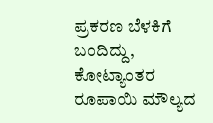ಪ್ರಕರಣ ಬೆಳಕಿಗೆ ಬಂದಿದ್ದು, ಕೋಟ್ಯಾಂತರ ರೂಪಾಯಿ ಮೌಲ್ಯದ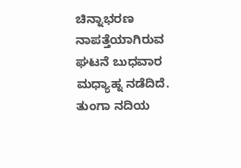ಚಿನ್ನಾಭರಣ ನಾಪತ್ತೆಯಾಗಿರುವ ಘಟನೆ ಬುಧವಾರ ಮಧ್ಯಾಹ್ನ ನಡೆದಿದೆ.
ತುಂಗಾ ನದಿಯ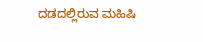ದಡದಲ್ಲಿರುವ ಮಹಿಷಿ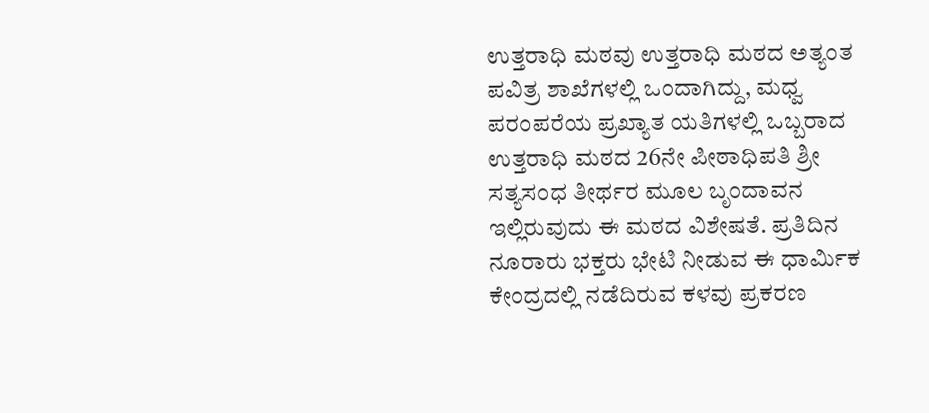ಉತ್ತರಾಧಿ ಮಠವು ಉತ್ತರಾಧಿ ಮಠದ ಅತ್ಯಂತ ಪವಿತ್ರ ಶಾಖೆಗಳಲ್ಲಿ ಒಂದಾಗಿದ್ದು, ಮಧ್ವ ಪರಂಪರೆಯ ಪ್ರಖ್ಯಾತ ಯತಿಗಳಲ್ಲಿ ಒಬ್ಬರಾದ ಉತ್ತರಾಧಿ ಮಠದ 26ನೇ ಪೀಠಾಧಿಪತಿ ಶ್ರೀ ಸತ್ಯಸಂಧ ತೀರ್ಥರ ಮೂಲ ಬೃಂದಾವನ ಇಲ್ಲಿರುವುದು ಈ ಮಠದ ವಿಶೇಷತೆ. ಪ್ರತಿದಿನ ನೂರಾರು ಭಕ್ತರು ಭೇಟಿ ನೀಡುವ ಈ ಧಾರ್ಮಿಕ ಕೇಂದ್ರದಲ್ಲಿ ನಡೆದಿರುವ ಕಳವು ಪ್ರಕರಣ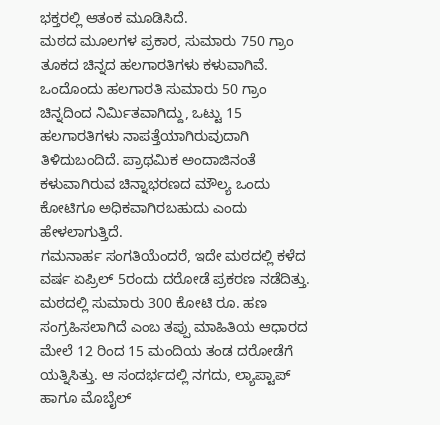ಭಕ್ತರಲ್ಲಿ ಆತಂಕ ಮೂಡಿಸಿದೆ.
ಮಠದ ಮೂಲಗಳ ಪ್ರಕಾರ, ಸುಮಾರು 750 ಗ್ರಾಂ ತೂಕದ ಚಿನ್ನದ ಹಲಗಾರತಿಗಳು ಕಳುವಾಗಿವೆ. ಒಂದೊಂದು ಹಲಗಾರತಿ ಸುಮಾರು 50 ಗ್ರಾಂ ಚಿನ್ನದಿಂದ ನಿರ್ಮಿತವಾಗಿದ್ದು, ಒಟ್ಟು 15 ಹಲಗಾರತಿಗಳು ನಾಪತ್ತೆಯಾಗಿರುವುದಾಗಿ ತಿಳಿದುಬಂದಿದೆ. ಪ್ರಾಥಮಿಕ ಅಂದಾಜಿನಂತೆ ಕಳುವಾಗಿರುವ ಚಿನ್ನಾಭರಣದ ಮೌಲ್ಯ ಒಂದು ಕೋಟಿಗೂ ಅಧಿಕವಾಗಿರಬಹುದು ಎಂದು ಹೇಳಲಾಗುತ್ತಿದೆ.
ಗಮನಾರ್ಹ ಸಂಗತಿಯೆಂದರೆ, ಇದೇ ಮಠದಲ್ಲಿ ಕಳೆದ ವರ್ಷ ಏಪ್ರಿಲ್ 5ರಂದು ದರೋಡೆ ಪ್ರಕರಣ ನಡೆದಿತ್ತು. ಮಠದಲ್ಲಿ ಸುಮಾರು 300 ಕೋಟಿ ರೂ. ಹಣ ಸಂಗ್ರಹಿಸಲಾಗಿದೆ ಎಂಬ ತಪ್ಪು ಮಾಹಿತಿಯ ಆಧಾರದ ಮೇಲೆ 12 ರಿಂದ 15 ಮಂದಿಯ ತಂಡ ದರೋಡೆಗೆ ಯತ್ನಿಸಿತ್ತು. ಆ ಸಂದರ್ಭದಲ್ಲಿ ನಗದು, ಲ್ಯಾಪ್ಟಾಪ್ ಹಾಗೂ ಮೊಬೈಲ್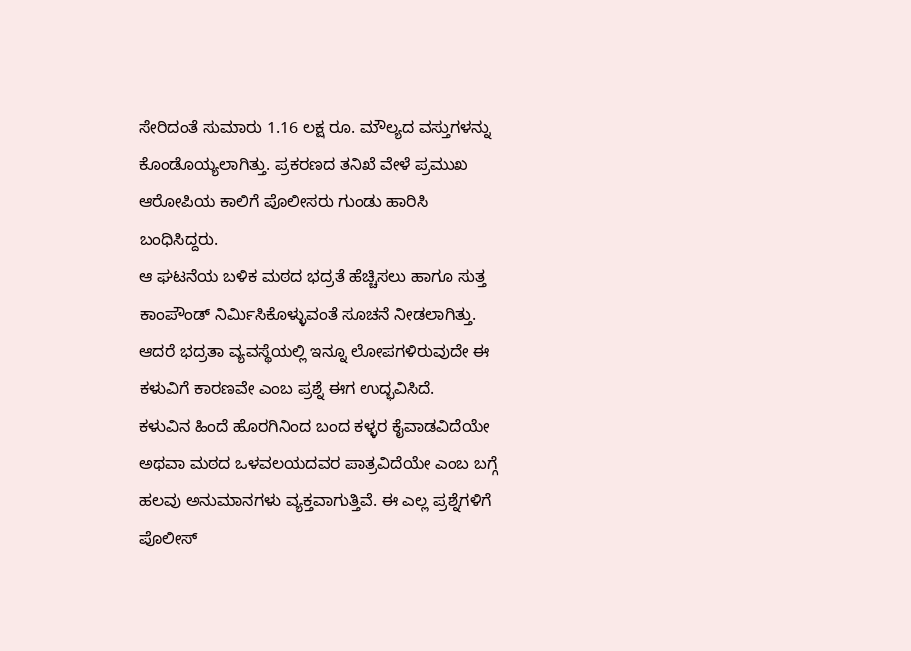ಸೇರಿದಂತೆ ಸುಮಾರು 1.16 ಲಕ್ಷ ರೂ. ಮೌಲ್ಯದ ವಸ್ತುಗಳನ್ನು ಕೊಂಡೊಯ್ಯಲಾಗಿತ್ತು. ಪ್ರಕರಣದ ತನಿಖೆ ವೇಳೆ ಪ್ರಮುಖ ಆರೋಪಿಯ ಕಾಲಿಗೆ ಪೊಲೀಸರು ಗುಂಡು ಹಾರಿಸಿ ಬಂಧಿಸಿದ್ದರು.
ಆ ಘಟನೆಯ ಬಳಿಕ ಮಠದ ಭದ್ರತೆ ಹೆಚ್ಚಿಸಲು ಹಾಗೂ ಸುತ್ತ ಕಾಂಪೌಂಡ್ ನಿರ್ಮಿಸಿಕೊಳ್ಳುವಂತೆ ಸೂಚನೆ ನೀಡಲಾಗಿತ್ತು. ಆದರೆ ಭದ್ರತಾ ವ್ಯವಸ್ಥೆಯಲ್ಲಿ ಇನ್ನೂ ಲೋಪಗಳಿರುವುದೇ ಈ ಕಳುವಿಗೆ ಕಾರಣವೇ ಎಂಬ ಪ್ರಶ್ನೆ ಈಗ ಉದ್ಭವಿಸಿದೆ.
ಕಳುವಿನ ಹಿಂದೆ ಹೊರಗಿನಿಂದ ಬಂದ ಕಳ್ಳರ ಕೈವಾಡವಿದೆಯೇ ಅಥವಾ ಮಠದ ಒಳವಲಯದವರ ಪಾತ್ರವಿದೆಯೇ ಎಂಬ ಬಗ್ಗೆ ಹಲವು ಅನುಮಾನಗಳು ವ್ಯಕ್ತವಾಗುತ್ತಿವೆ. ಈ ಎಲ್ಲ ಪ್ರಶ್ನೆಗಳಿಗೆ ಪೊಲೀಸ್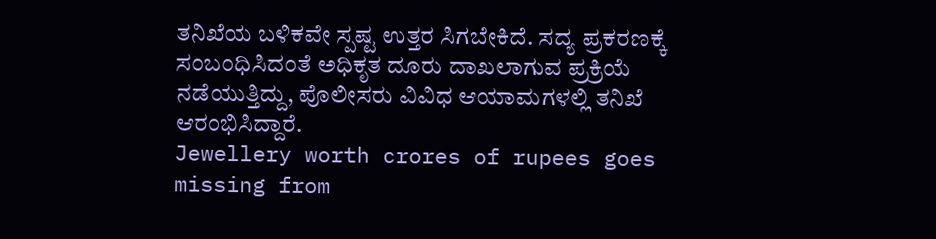ತನಿಖೆಯ ಬಳಿಕವೇ ಸ್ಪಷ್ಟ ಉತ್ತರ ಸಿಗಬೇಕಿದೆ. ಸದ್ಯ ಪ್ರಕರಣಕ್ಕೆ ಸಂಬಂಧಿಸಿದಂತೆ ಅಧಿಕೃತ ದೂರು ದಾಖಲಾಗುವ ಪ್ರಕ್ರಿಯೆ ನಡೆಯುತ್ತಿದ್ದು, ಪೊಲೀಸರು ವಿವಿಧ ಆಯಾಮಗಳಲ್ಲಿ ತನಿಖೆ ಆರಂಭಿಸಿದ್ದಾರೆ.
Jewellery worth crores of rupees goes missing from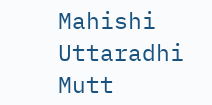Mahishi Uttaradhi Mutt